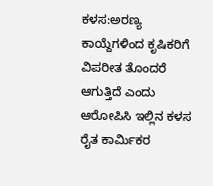ಕಳಸ:ಅರಣ್ಯ ಕಾಯ್ದೆಗಳಿಂದ ಕೃಷಿಕರಿಗೆ ವಿಪರೀತ ತೊಂದರೆ ಆಗುತ್ತಿದೆ ಎಂದು ಆರೋಪಿಸಿ ಇಲ್ಲಿನ ಕಳಸ ರೈತ ಕಾರ್ಮಿಕರ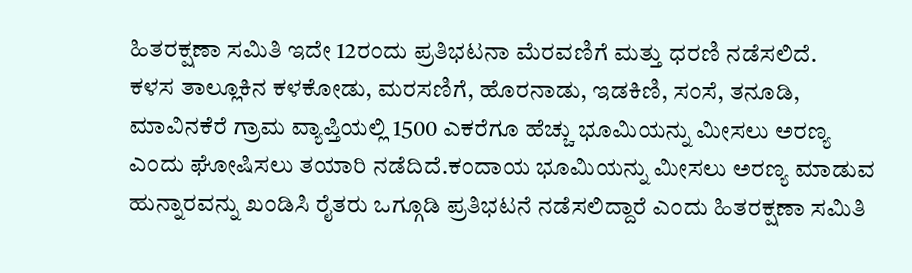ಹಿತರಕ್ಷಣಾ ಸಮಿತಿ ಇದೇ 12ರಂದು ಪ್ರತಿಭಟನಾ ಮೆರವಣಿಗೆ ಮತ್ತು ಧರಣಿ ನಡೆಸಲಿದೆ.
ಕಳಸ ತಾಲ್ಲೂಕಿನ ಕಳಕೋಡು, ಮರಸಣಿಗೆ, ಹೊರನಾಡು, ಇಡಕಿಣಿ, ಸಂಸೆ, ತನೂಡಿ, ಮಾವಿನಕೆರೆ ಗ್ರಾಮ ವ್ಯಾಪ್ತಿಯಲ್ಲಿ 1500 ಎಕರೆಗೂ ಹೆಚ್ಚು ಭೂಮಿಯನ್ನು ಮೀಸಲು ಅರಣ್ಯ ಎಂದು ಘೋಷಿಸಲು ತಯಾರಿ ನಡೆದಿದೆ.ಕಂದಾಯ ಭೂಮಿಯನ್ನು ಮೀಸಲು ಅರಣ್ಯ ಮಾಡುವ ಹುನ್ನಾರವನ್ನು ಖಂಡಿಸಿ ರೈತರು ಒಗ್ಗೂಡಿ ಪ್ರತಿಭಟನೆ ನಡೆಸಲಿದ್ದಾರೆ ಎಂದು ಹಿತರಕ್ಷಣಾ ಸಮಿತಿ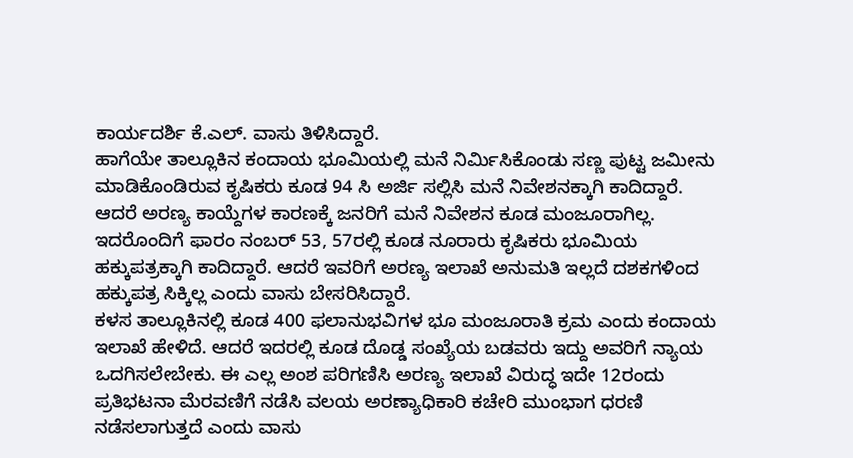ಕಾರ್ಯದರ್ಶಿ ಕೆ.ಎಲ್. ವಾಸು ತಿಳಿಸಿದ್ದಾರೆ.
ಹಾಗೆಯೇ ತಾಲ್ಲೂಕಿನ ಕಂದಾಯ ಭೂಮಿಯಲ್ಲಿ ಮನೆ ನಿರ್ಮಿಸಿಕೊಂಡು ಸಣ್ಣ ಪುಟ್ಟ ಜಮೀನು ಮಾಡಿಕೊಂಡಿರುವ ಕೃಷಿಕರು ಕೂಡ 94 ಸಿ ಅರ್ಜಿ ಸಲ್ಲಿಸಿ ಮನೆ ನಿವೇಶನಕ್ಕಾಗಿ ಕಾದಿದ್ದಾರೆ. ಆದರೆ ಅರಣ್ಯ ಕಾಯ್ದೆಗಳ ಕಾರಣಕ್ಕೆ ಜನರಿಗೆ ಮನೆ ನಿವೇಶನ ಕೂಡ ಮಂಜೂರಾಗಿಲ್ಲ. ಇದರೊಂದಿಗೆ ಫಾರಂ ನಂಬರ್ 53, 57ರಲ್ಲಿ ಕೂಡ ನೂರಾರು ಕೃಷಿಕರು ಭೂಮಿಯ ಹಕ್ಕುಪತ್ರಕ್ಕಾಗಿ ಕಾದಿದ್ದಾರೆ. ಆದರೆ ಇವರಿಗೆ ಅರಣ್ಯ ಇಲಾಖೆ ಅನುಮತಿ ಇಲ್ಲದೆ ದಶಕಗಳಿಂದ ಹಕ್ಕುಪತ್ರ ಸಿಕ್ಕಿಲ್ಲ ಎಂದು ವಾಸು ಬೇಸರಿಸಿದ್ದಾರೆ.
ಕಳಸ ತಾಲ್ಲೂಕಿನಲ್ಲಿ ಕೂಡ 400 ಫಲಾನುಭವಿಗಳ ಭೂ ಮಂಜೂರಾತಿ ಕ್ರಮ ಎಂದು ಕಂದಾಯ ಇಲಾಖೆ ಹೇಳಿದೆ. ಆದರೆ ಇದರಲ್ಲಿ ಕೂಡ ದೊಡ್ಡ ಸಂಖ್ಯೆಯ ಬಡವರು ಇದ್ದು ಅವರಿಗೆ ನ್ಯಾಯ ಒದಗಿಸಲೇಬೇಕು. ಈ ಎಲ್ಲ ಅಂಶ ಪರಿಗಣಿಸಿ ಅರಣ್ಯ ಇಲಾಖೆ ವಿರುದ್ಧ ಇದೇ 12ರಂದು ಪ್ರತಿಭಟನಾ ಮೆರವಣಿಗೆ ನಡೆಸಿ ವಲಯ ಅರಣ್ಯಾಧಿಕಾರಿ ಕಚೇರಿ ಮುಂಭಾಗ ಧರಣಿ ನಡೆಸಲಾಗುತ್ತದೆ ಎಂದು ವಾಸು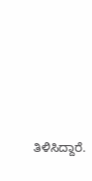ತಿಳಿಸಿದ್ದಾರೆ.